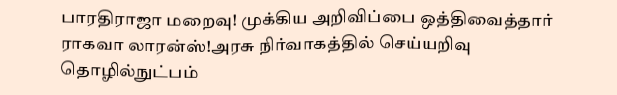பாரதிராஜா மறைவு! முக்கிய அறிவிப்பை ஒத்திவைத்தார் ராகவா லாரன்ஸ்!அரசு நிர்வாகத்தில் செய்யறிவு தொழில்நுட்பம்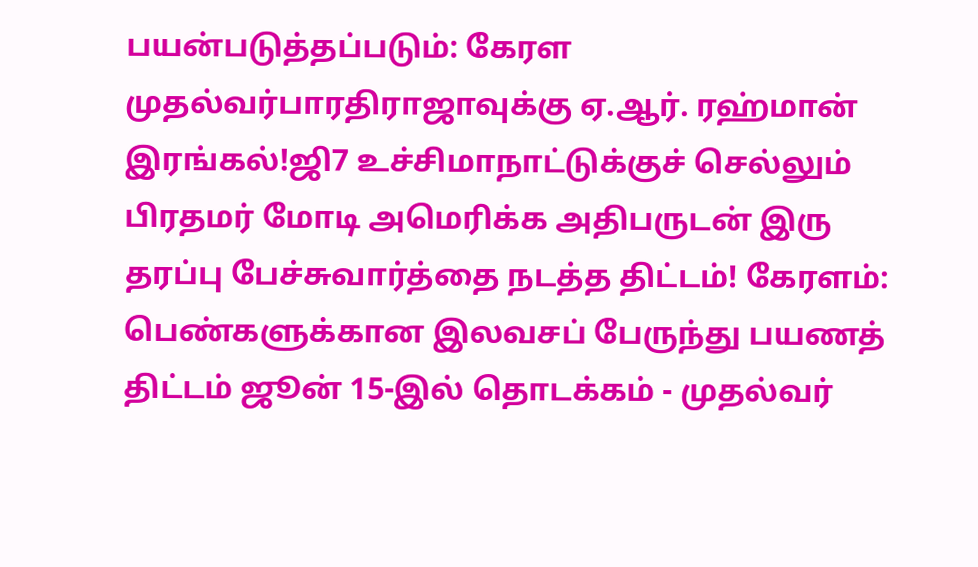பயன்படுத்தப்படும்: கேரள முதல்வர்பாரதிராஜாவுக்கு ஏ.ஆர். ரஹ்மான் இரங்கல்!ஜி7 உச்சிமாநாட்டுக்குச் செல்லும் பிரதமர் மோடி அமெரிக்க அதிபருடன் இரு தரப்பு பேச்சுவார்த்தை நடத்த திட்டம்! கேரளம்: பெண்களுக்கான இலவசப் பேருந்து பயணத் திட்டம் ஜூன் 15-இல் தொடக்கம் - முதல்வர்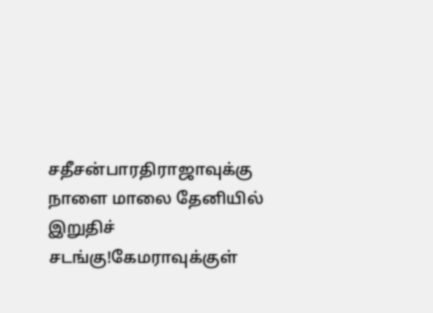சதீசன்பாரதிராஜாவுக்கு நாளை மாலை தேனியில் இறுதிச் சடங்கு!கேமராவுக்குள்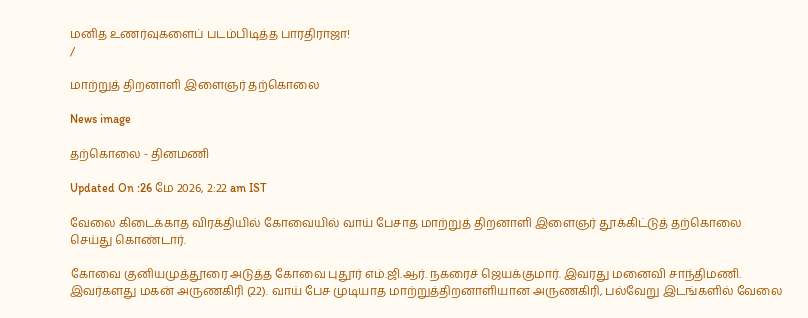மனித உணர்வுகளைப் படம்பிடித்த பாரதிராஜா!
/

மாற்றுத் திறனாளி இளைஞர் தற்கொலை

News image

தற்கொலை - தினமணி

Updated On :26 மே 2026, 2:22 am IST

வேலை கிடைக்காத விரக்தியில் கோவையில் வாய் பேசாத மாற்றுத் திறனாளி இளைஞர் தூக்கிட்டுத் தற்கொலை செய்து கொண்டார்.

கோவை குனியமுத்தூரை அடுத்த கோவை புதூர் எம்.ஜி.ஆர். நகரைச் ஜெயக்குமார். இவரது மனைவி சாந்திமணி. இவர்களது மகன் அருணகிரி (22). வாய் பேச முடியாத மாற்றுத்திறனாளியான அருணகிரி, பல்வேறு இடங்களில் வேலை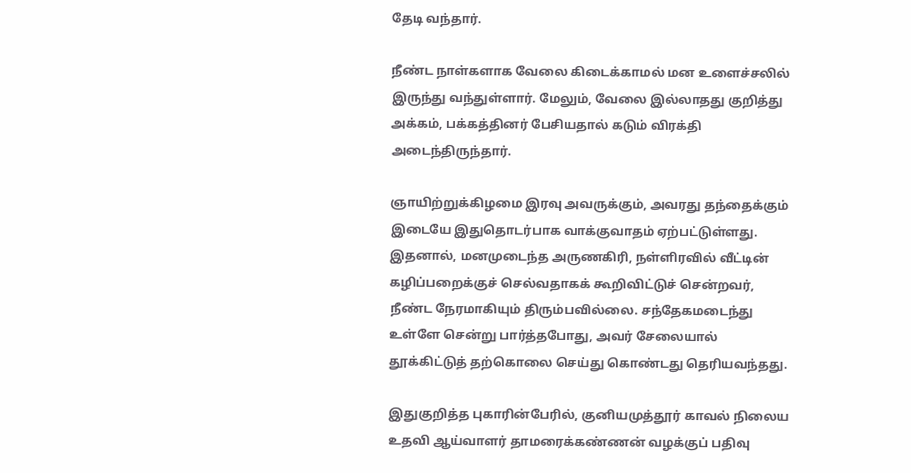தேடி வந்தார்.

நீண்ட நாள்களாக வேலை கிடைக்காமல் மன உளைச்சலில் இருந்து வந்துள்ளார். மேலும், வேலை இல்லாதது குறித்து அக்கம், பக்கத்தினர் பேசியதால் கடும் விரக்தி அடைந்திருந்தார்.

ஞாயிற்றுக்கிழமை இரவு அவருக்கும், அவரது தந்தைக்கும் இடையே இதுதொடர்பாக வாக்குவாதம் ஏற்பட்டுள்ளது. இதனால், மனமுடைந்த அருணகிரி, நள்ளிரவில் வீட்டின் கழிப்பறைக்குச் செல்வதாகக் கூறிவிட்டுச் சென்றவர், நீண்ட நேரமாகியும் திரும்பவில்லை. சந்தேகமடைந்து உள்ளே சென்று பார்த்தபோது, அவர் சேலையால் தூக்கிட்டுத் தற்கொலை செய்து கொண்டது தெரியவந்தது.

இதுகுறித்த புகாரின்பேரில், குனியமுத்தூர் காவல் நிலைய உதவி ஆய்வாளர் தாமரைக்கண்ணன் வழக்குப் பதிவு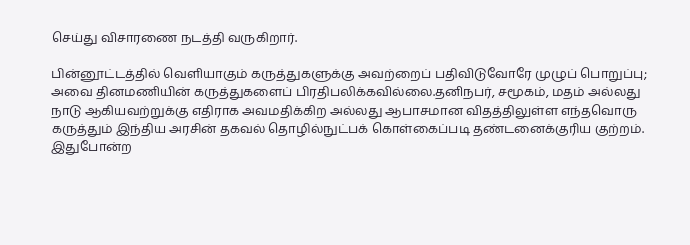செய்து விசாரணை நடத்தி வருகிறார்.

பின்னூட்டத்தில் வெளியாகும் கருத்துகளுக்கு அவற்றைப் பதிவிடுவோரே முழுப் பொறுப்பு; அவை தினமணியின் கருத்துகளைப் பிரதிபலிக்கவில்லை.தனிநபர், சமூகம், மதம் அல்லது நாடு ஆகியவற்றுக்கு எதிராக அவமதிக்கிற அல்லது ஆபாசமான விதத்திலுள்ள எந்தவொரு கருத்தும் இந்திய அரசின் தகவல் தொழில்நுட்பக் கொள்கைப்படி தண்டனைக்குரிய குற்றம். இதுபோன்ற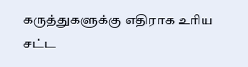கருத்துகளுக்கு எதிராக உரிய சட்ட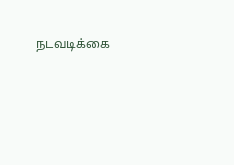நடவடிக்கை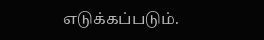எடுக்கப்படும்.